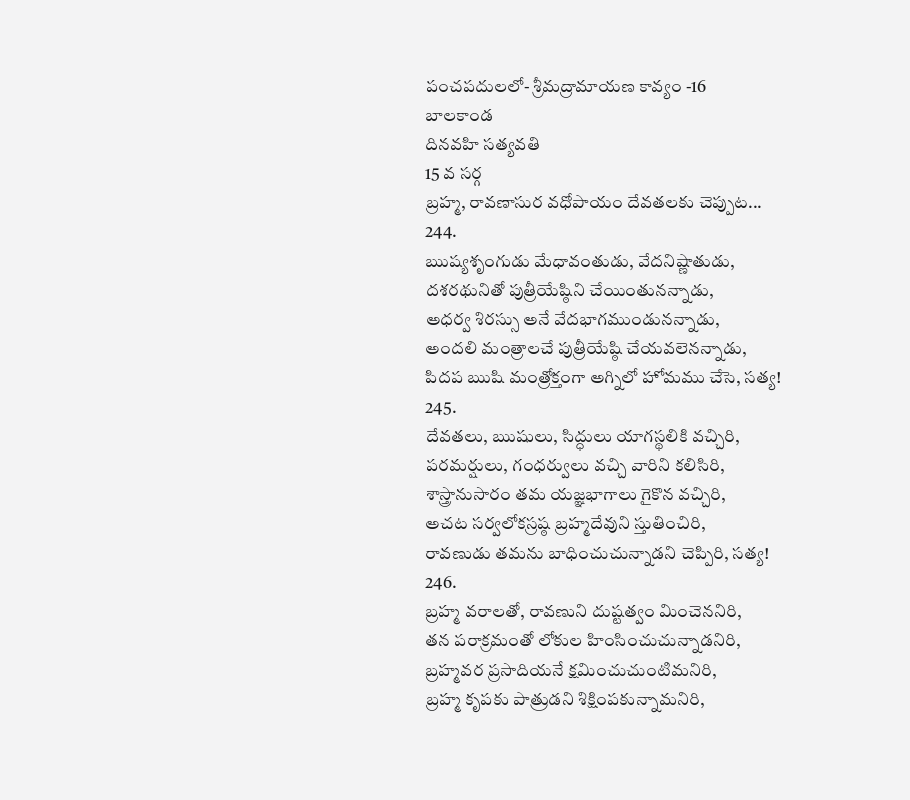పంచపదులలో- శ్రీమద్రామాయణ కావ్యం -16
బాలకాండ
దినవహి సత్యవతి
15 వ సర్గ
బ్రహ్మ, రావణాసుర వధోపాయం దేవతలకు చెప్పుట...
244.
ఋష్యశృంగుడు మేధావంతుడు, వేదనిష్ణాతుడు,
దశరథునితో పుత్రీయేష్ఠిని చేయింతునన్నాడు,
అధర్వ శిరస్సు అనే వేదభాగముండునన్నాడు,
అందలి మంత్రాలచే పుత్రీయేష్ఠి చేయవలెనన్నాడు,
పిదప ఋషి మంత్రోక్తంగా అగ్నిలో హోమము చేసె, సత్య!
245.
దేవతలు, ఋషులు, సిద్ధులు యాగస్థలికి వచ్చిరి,
పరమర్షులు, గంధర్వులు వచ్చి వారిని కలిసిరి,
శాస్త్రానుసారం తమ యజ్ఞభాగాలు గైకొన వచ్చిరి,
అచట సర్వలోకస్రష్ఠ బ్రహ్మదేవుని స్తుతించిరి,
రావణుడు తమను బాధించుచున్నాడని చెప్పిరి, సత్య!
246.
బ్రహ్మ వరాలతో, రావణుని దుష్టత్వం మించెననిరి,
తన పరాక్రమంతో లోకుల హింసించుచున్నాడనిరి,
బ్రహ్మవర ప్రసాదియనే క్షమించుచుంటిమనిరి,
బ్రహ్మ కృపకు పాత్రుడని శిక్షింపకున్నామనిరి,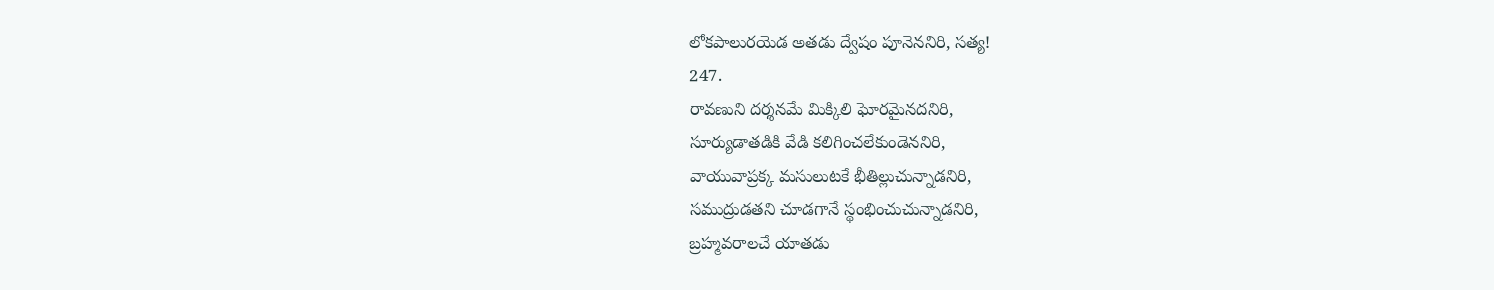లోకపాలురయెడ అతడు ద్వేషం పూనెననిరి, సత్య!
247.
రావణుని దర్శనమే మిక్కిలి ఘోరమైనదనిరి,
సూర్యుడాతడికి వేడి కలిగించలేకుండెననిరి,
వాయువాప్రక్క మసులుటకే భీతిల్లుచున్నాడనిరి,
సముద్రుడతని చూడగానే స్థంభించుచున్నాడనిరి,
బ్రహ్మవరాలచే యాతడు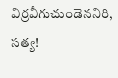విర్రవీగుచుండెననిరి, సత్య!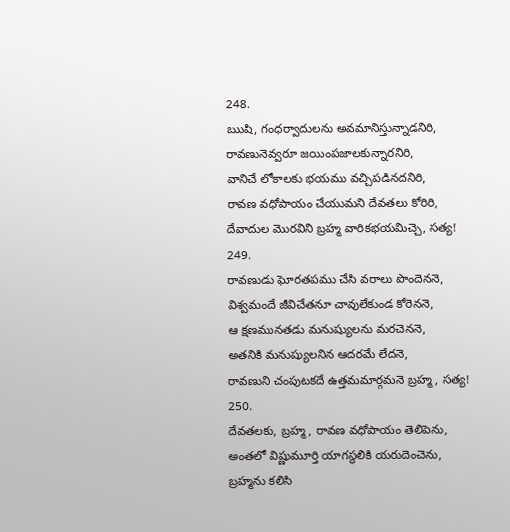248.
ఋషి, గంధర్వాదులను అవమానిస్తున్నాడనిరి,
రావణునెవ్వరూ జయింపజాలకున్నారనిరి,
వానిచే లోకాలకు భయము వచ్చిపడినదనిరి,
రావణ వధోపాయం చేయుమని దేవతలు కోరిరి,
దేవాదుల మొరవిని బ్రహ్మ వారికభయమిచ్చె, సత్య!
249.
రావణుడు ఘోరతపము చేసి వరాలు పొందెననె,
విశ్వమందే జీవిచేతనూ చావులేకుండ కోరెననె,
ఆ క్షణమునతడు మనుష్యులను మరచెననె,
అతనికి మనుష్యులనిన ఆదరమే లేదనె,
రావణుని చంపుటకదే ఉత్తమమార్గమనె బ్రహ్మ, సత్య!
250.
దేవతలకు, బ్రహ్మ, రావణ వధోపాయం తెలిపెను,
అంతలో విష్ణుమూర్తి యాగస్థలికి యరుదెంచెను,
బ్రహ్మను కలిసి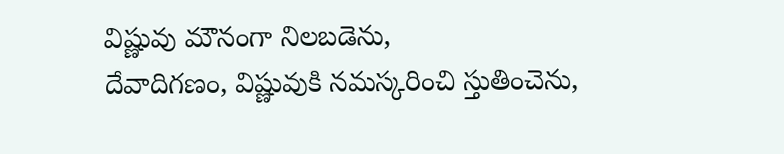విష్ణువు మౌనంగా నిలబడెను,
దేవాదిగణం, విష్ణువుకి నమస్కరించి స్తుతించెను,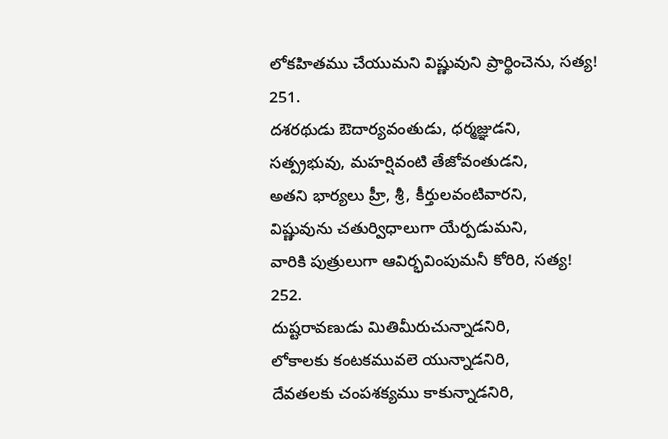లోకహితము చేయుమని విష్ణువుని ప్రార్థించెను, సత్య!
251.
దశరథుడు ఔదార్యవంతుడు, ధర్మజ్ఞుడని,
సత్ప్రభువు, మహర్షివంటి తేజోవంతుడని,
అతని భార్యలు హ్రీ, శ్రీ, కీర్తులవంటివారని,
విష్ణువును చతుర్విధాలుగా యేర్పడుమని,
వారికి పుత్రులుగా ఆవిర్భవింపుమనీ కోరిరి, సత్య!
252.
దుష్టరావణుడు మితిమీరుచున్నాడనిరి,
లోకాలకు కంటకమువలె యున్నాడనిరి,
దేవతలకు చంపశక్యము కాకున్నాడనిరి,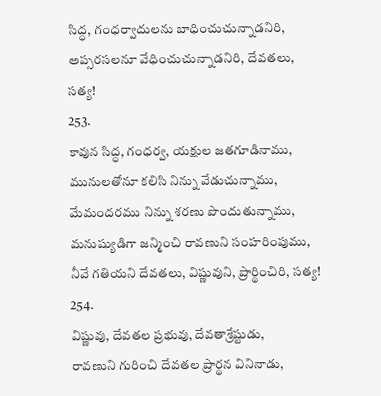సిద్ధ, గంధర్వాదులను బాధించుచున్నాడనిరి,
అప్సరసలనూ వేధించుచున్నాడనిరి, దేవతలు, సత్య!
253.
కావున సిద్ధ, గంధర్వ, యక్షుల జతగూడినాము,
మునులతోనూ కలిసి నిన్ను వేడుచున్నాము,
మేమందరము నిన్ను శరణు పొందుతున్నాము,
మనుష్యుడిగా జన్మించి రావణుని సంహరింపుము,
నీవే గతియని దేవతలు, విష్ణువుని, ప్రార్థించిరి, సత్య!
254.
విష్ణువు, దేవతల ప్రభువు, దేవతాశ్రేష్టుడు,
రావణుని గురించి దేవతల ప్రార్థన వినినాడు,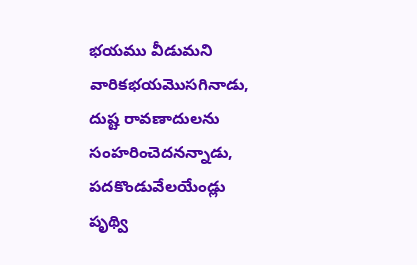భయము వీడుమని వారికభయమొసగినాడు,
దుష్ట రావణాదులను సంహరించెదనన్నాడు,
పదకొండువేలయేండ్లు పృథ్వి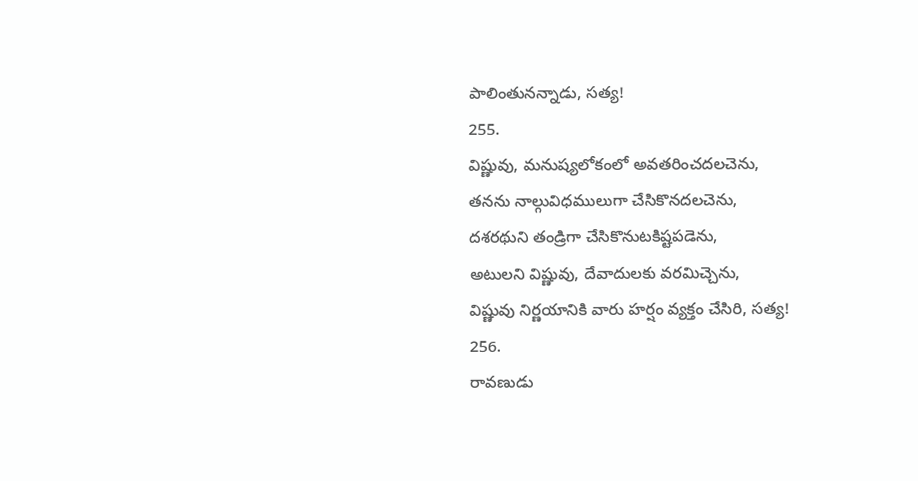పాలింతునన్నాడు, సత్య!
255.
విష్ణువు, మనుష్యలోకంలో అవతరించదలచెను,
తనను నాల్గువిధములుగా చేసికొనదలచెను,
దశరథుని తండ్రిగా చేసికొనుటకిష్టపడెను,
అటులని విష్ణువు, దేవాదులకు వరమిచ్చెను,
విష్ణువు నిర్ణయానికి వారు హర్షం వ్యక్తం చేసిరి, సత్య!
256.
రావణుడు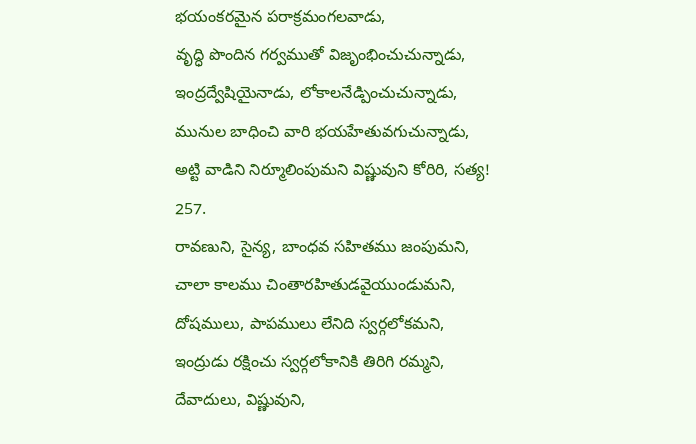భయంకరమైన పరాక్రమంగలవాడు,
వృద్ధి పొందిన గర్వముతో విజృంభించుచున్నాడు,
ఇంద్రద్వేషియైనాడు, లోకాలనేడ్పించుచున్నాడు,
మునుల బాధించి వారి భయహేతువగుచున్నాడు,
అట్టి వాడిని నిర్మూలింపుమని విష్ణువుని కోరిరి, సత్య!
257.
రావణుని, సైన్య, బాంధవ సహితము జంపుమని,
చాలా కాలము చింతారహితుడవైయుండుమని,
దోషములు, పాపములు లేనిది స్వర్గలోకమని,
ఇంద్రుడు రక్షించు స్వర్గలోకానికి తిరిగి రమ్మని,
దేవాదులు, విష్ణువుని,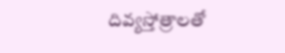దివ్యస్తోత్రాలతో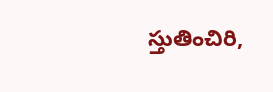స్తుతించిరి,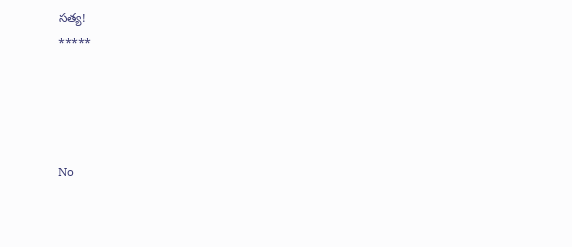సత్య!
*****




No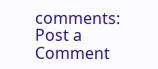comments:
Post a Comment